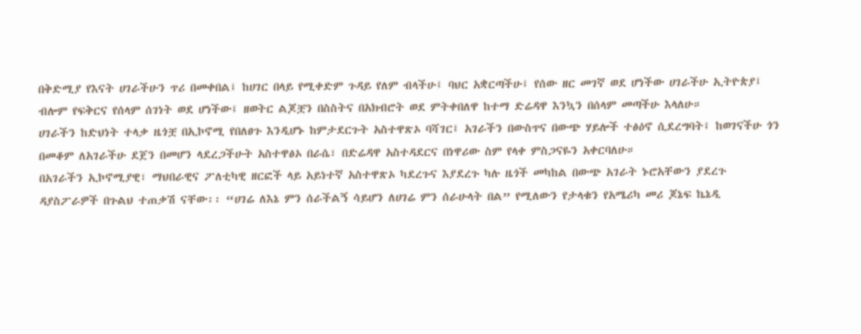በቅድሚያ የእናት ሀገራችሁን ጥሪ በመቀበል፤ ከሀገር በላይ የሚቀድም ጉዳይ የለም ብላችሁ፤ ባህር አቋርጣችሁ፤ የሰው ዘር መገኛ ወደ ሆነችው ሀገራችሁ ኢትዮጵያ፤ ብሎም የፍቅርና የሰላም ሰገነት ወደ ሆነችው፤ ዘወትር ልጆቿን በስስትና በአክብሮት ወደ ምትቀበለዋ ከተማ ድሬዳዋ እንኳን በሰላም መጣችሁ እላለሁ።
ሀገራችን ከድህነት ተላቃ ዜጎቿ በኢኮኖሚ የበለፀጉ እንዲሆኑ ከምታደርጉት አስተዋጽኦ ባሻገር፤ አገራችን በውስጥና በውጭ ሃይሎች ተፅዕኖ ሲደረግባት፤ ከወገናችሁ ጎን በመቆም ለአገራችሁ ደጀን በመሆን ላደረጋችሁት አስተዋፅኦ በራሴ፣ በድሬዳዋ አስተዳደርና በነዋሪው ስም የላቀ ምስጋናዬን አቀርባለሁ።
በአገራችን ኢኮኖሚያዊ፣ ማህበራዊና ፖለቲካዊ ዘርፎች ላይ አይነተኛ አስተዋጽኦ ካደረጉና እያደረጉ ካሉ ዜጎች መካከል በውጭ አገራት ኑሮአቸውን ያደረጉ ዳያስፖራዎች በጉልህ ተጠቃሽ ናቸው፡፡ “ሀገሬ ለእኔ ምን ሰራችልኝ ሳይሆን ለሀገሬ ምን ሰራሁላት በል” የሚለውን የታላቁን የአሜሪካ መሪ ጆኔፍ ኬኔዲ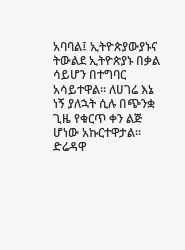አባባል፤ ኢትዮጵያውያኑና ትውልደ ኢትዮጵያኑ በቃል ሳይሆን በተግባር አሳይተዋል፡፡ ለሀገሬ እኔ ነኝ ያለኋት ሲሉ በጭንቋ ጊዜ የቁርጥ ቀን ልጅ ሆነው አኩርተዋታል፡፡
ድሬዳዋ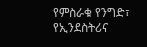የምስራቁ የንግድ፣ የኢንደስትሪና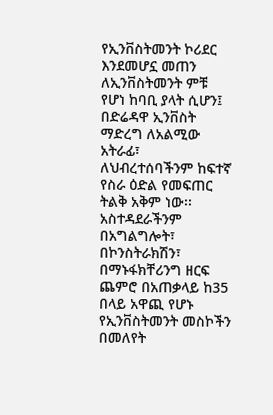የኢንቨስትመንት ኮሪደር እንደመሆኗ መጠን ለኢንቨስትመንት ምቹ የሆነ ከባቢ ያላት ሲሆን፤ በድሬዳዋ ኢንቨስት ማድረግ ለአልሚው አትራፊ፣ ለህብረተሰባችንም ከፍተኛ የስራ ዕድል የመፍጠር ትልቅ አቅም ነው፡፡ አስተዳደራችንም በአግልግሎት፣ በኮንስትራክሽን፣ በማኑፋክቸሪንግ ዘርፍ ጨምሮ በአጠቃላይ ከ35 በላይ አዋጪ የሆኑ የኢንቨስትመንት መስኮችን በመለየት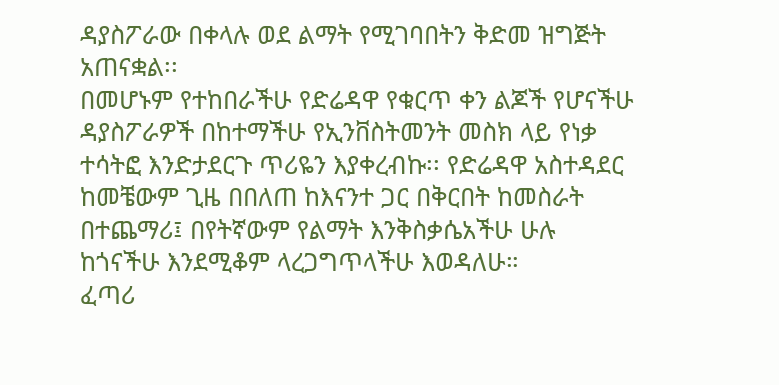ዳያስፖራው በቀላሉ ወደ ልማት የሚገባበትን ቅድመ ዝግጅት አጠናቋል፡፡
በመሆኑም የተከበራችሁ የድሬዳዋ የቁርጥ ቀን ልጆች የሆናችሁ ዳያስፖራዎች በከተማችሁ የኢንቨስትመንት መስክ ላይ የነቃ ተሳትፎ እንድታደርጉ ጥሪዬን እያቀረብኩ፡፡ የድሬዳዋ አስተዳደር ከመቼውም ጊዜ በበለጠ ከእናንተ ጋር በቅርበት ከመስራት በተጨማሪ፤ በየትኛውም የልማት እንቅስቃሴአችሁ ሁሉ ከጎናችሁ እንደሚቆም ላረጋግጥላችሁ እወዳለሁ።
ፈጣሪ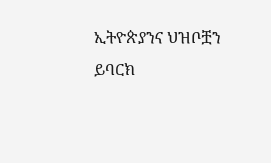ኢትዮጵያንና ህዝቦቿን ይባርክ